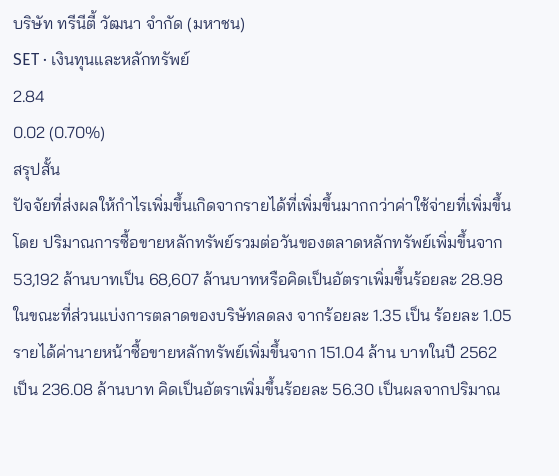บริษัท ทรีนีตี้ วัฒนา จำกัด (มหาชน)
SET · เงินทุนและหลักทรัพย์
2.84
0.02 (0.70%)
สรุปสั้น
ปัจจัยที่ส่งผลให้กำไรเพิ่มขึ้นเกิดจากรายได้ที่เพิ่มขึ้นมากกว่าค่าใช้จ่ายที่เพิ่มขึ้น โดย ปริมาณการซื้อขายหลักทรัพย์รวมต่อวันของตลาดหลักทรัพย์เพิ่มขึ้นจาก 53,192 ล้านบาทเป็น 68,607 ล้านบาทหรือคิดเป็นอัตราเพิ่มขึ้นร้อยละ 28.98
ในขณะที่ส่วนแบ่งการตลาดของบริษัทลดลง จากร้อยละ 1.35 เป็น ร้อยละ 1.05
รายได้ค่านายหน้าซื้อขายหลักทรัพย์เพิ่มขึ้นจาก 151.04 ล้าน บาทในปี 2562 เป็น 236.08 ล้านบาท คิดเป็นอัตราเพิ่มขึ้นร้อยละ 56.30 เป็นผลจากปริมาณ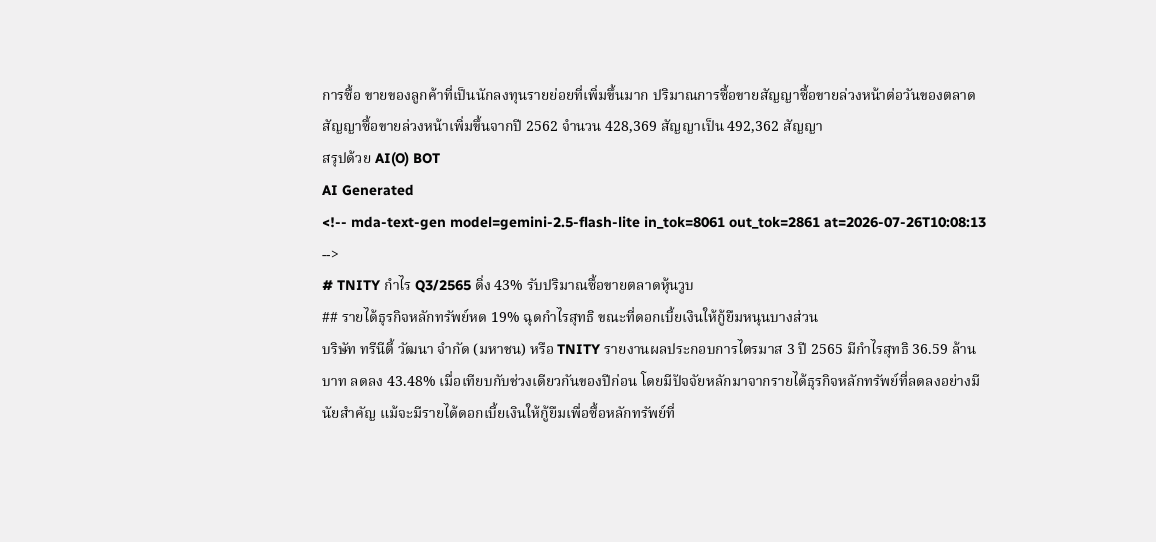การซื้อ ขายของลูกค้าที่เป็นนักลงทุนรายย่อยที่เพิ่มขึ้นมาก ปริมาณการซื้อขายสัญญาซื้อขายล่วงหน้าต่อวันของตลาดสัญญาซื้อขายล่วงหน้าเพิ่มขึ้นจากปี 2562 จํานวน 428,369 สัญญาเป็น 492,362 สัญญา
สรุปด้วย AI(O) BOT
AI Generated
<!-- mda-text-gen model=gemini-2.5-flash-lite in_tok=8061 out_tok=2861 at=2026-07-26T10:08:13 -->
# TNITY กำไร Q3/2565 ดิ่ง 43% รับปริมาณซื้อขายตลาดหุ้นวูบ
## รายได้ธุรกิจหลักทรัพย์หด 19% ฉุดกำไรสุทธิ ขณะที่ดอกเบี้ยเงินให้กู้ยืมหนุนบางส่วน
บริษัท ทรีนีตี้ วัฒนา จำกัด (มหาชน) หรือ TNITY รายงานผลประกอบการไตรมาส 3 ปี 2565 มีกำไรสุทธิ 36.59 ล้านบาท ลดลง 43.48% เมื่อเทียบกับช่วงเดียวกันของปีก่อน โดยมีปัจจัยหลักมาจากรายได้ธุรกิจหลักทรัพย์ที่ลดลงอย่างมีนัยสำคัญ แม้จะมีรายได้ดอกเบี้ยเงินให้กู้ยืมเพื่อซื้อหลักทรัพย์ที่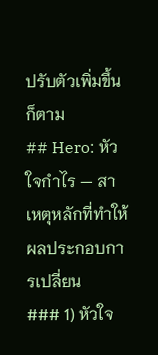ปรับตัวเพิ่มขึ้นก็ตาม
## Hero: หัวใจกำไร — สาเหตุหลักที่ทำให้ผลประกอบการเปลี่ยน
### 1) หัวใจ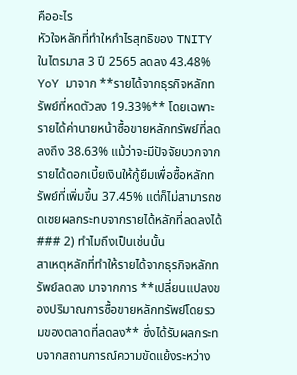คืออะไร
หัวใจหลักที่ทำใหกำไรสุทธิของ TNITY ในไตรมาส 3 ปี 2565 ลดลง 43.48% YoY มาจาก **รายได้จากธุรกิจหลักทรัพย์ที่หดตัวลง 19.33%** โดยเฉพาะรายได้ค่านายหน้าซื้อขายหลักทรัพย์ที่ลดลงถึง 38.63% แม้ว่าจะมีปัจจัยบวกจากรายได้ดอกเบี้ยเงินให้กู้ยืมเพื่อซื้อหลักทรัพย์ที่เพิ่มขึ้น 37.45% แต่ก็ไม่สามารถชดเชยผลกระทบจากรายได้หลักที่ลดลงได้
### 2) ทำไมถึงเป็นเช่นนั้น
สาเหตุหลักที่ทำให้รายได้จากธุรกิจหลักทรัพย์ลดลง มาจากการ **เปลี่ยนแปลงของปริมาณการซื้อขายหลักทรัพย์โดยรวมของตลาดที่ลดลง** ซึ่งได้รับผลกระทบจากสถานการณ์ความขัดแย้งระหว่าง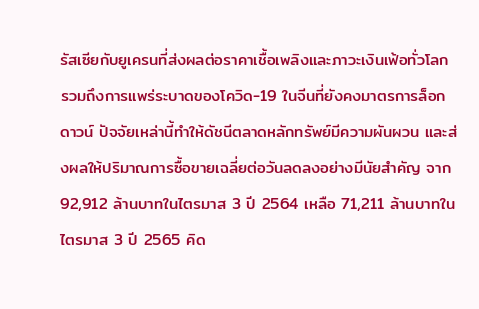รัสเซียกับยูเครนที่ส่งผลต่อราคาเชื้อเพลิงและภาวะเงินเฟ้อทั่วโลก รวมถึงการแพร่ระบาดของโควิด-19 ในจีนที่ยังคงมาตรการล็อกดาวน์ ปัจจัยเหล่านี้ทำให้ดัชนีตลาดหลักทรัพย์มีความผันผวน และส่งผลให้ปริมาณการซื้อขายเฉลี่ยต่อวันลดลงอย่างมีนัยสำคัญ จาก 92,912 ล้านบาทในไตรมาส 3 ปี 2564 เหลือ 71,211 ล้านบาทในไตรมาส 3 ปี 2565 คิด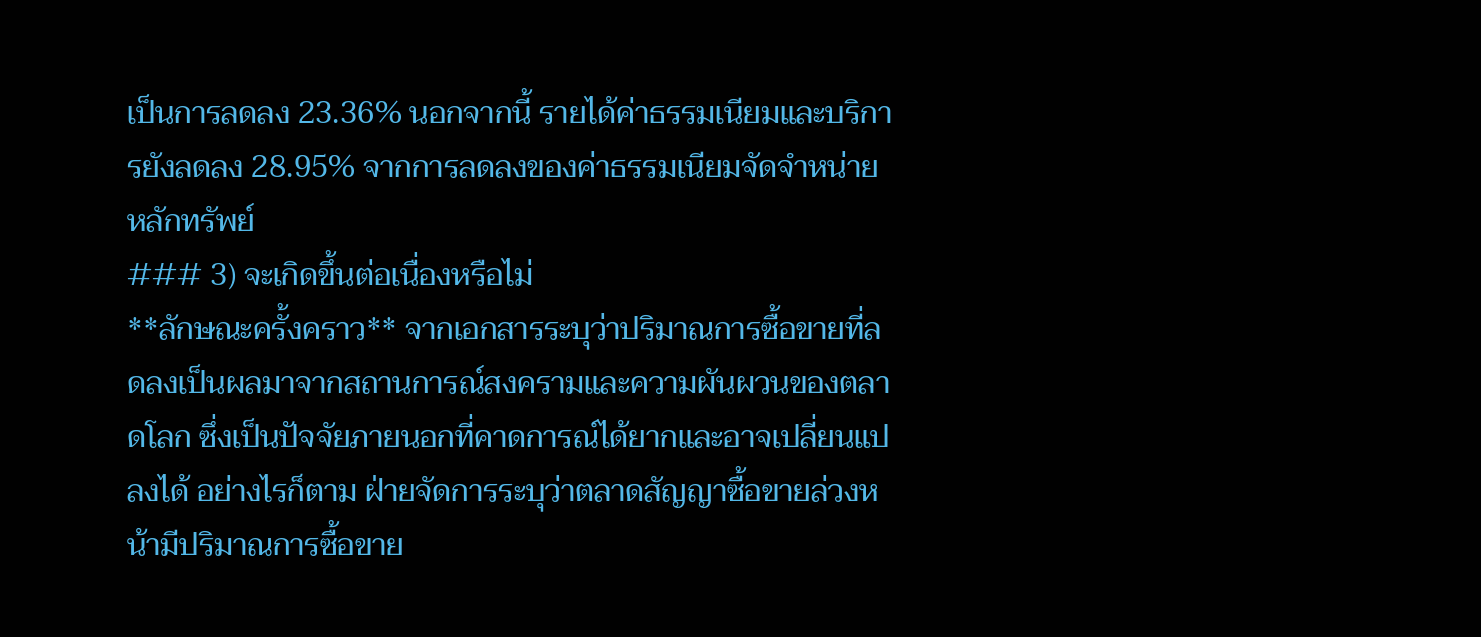เป็นการลดลง 23.36% นอกจากนี้ รายได้ค่าธรรมเนียมและบริการยังลดลง 28.95% จากการลดลงของค่าธรรมเนียมจัดจำหน่ายหลักทรัพย์
### 3) จะเกิดขึ้นต่อเนื่องหรือไม่
**ลักษณะครั้งคราว** จากเอกสารระบุว่าปริมาณการซื้อขายที่ลดลงเป็นผลมาจากสถานการณ์สงครามและความผันผวนของตลาดโลก ซึ่งเป็นปัจจัยภายนอกที่คาดการณ์ได้ยากและอาจเปลี่ยนแปลงได้ อย่างไรก็ตาม ฝ่ายจัดการระบุว่าตลาดสัญญาซื้อขายล่วงหน้ามีปริมาณการซื้อขาย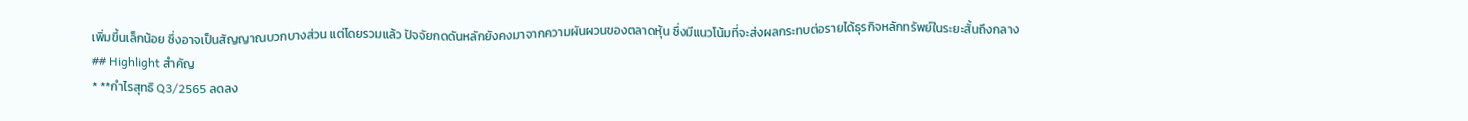เพิ่มขึ้นเล็กน้อย ซึ่งอาจเป็นสัญญาณบวกบางส่วน แต่โดยรวมแล้ว ปัจจัยกดดันหลักยังคงมาจากความผันผวนของตลาดหุ้น ซึ่งมีแนวโน้มที่จะส่งผลกระทบต่อรายได้ธุรกิจหลักทรัพย์ในระยะสั้นถึงกลาง
## Highlight สำคัญ
* **กำไรสุทธิ Q3/2565 ลดลง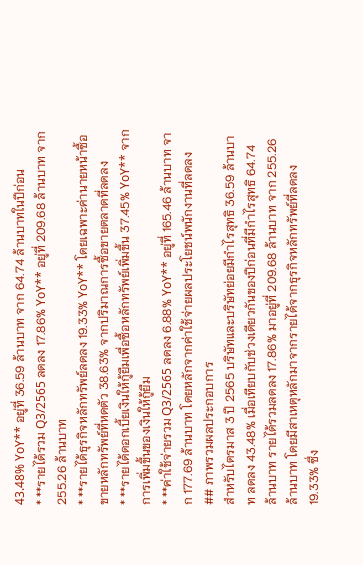43.48% YoY** อยู่ที่ 36.59 ล้านบาท จาก 64.74 ล้านบาทในปีก่อน
* **รายได้รวม Q3/2565 ลดลง 17.86% YoY** อยู่ที่ 209.68 ล้านบาท จาก 255.26 ล้านบาท
* **รายได้ธุรกิจหลักทรัพย์ลดลง 19.33% YoY** โดยเฉพาะค่านายหน้าซื้อขายหลักทรัพย์ที่หดตัว 38.63% จากปริมาณการซื้อขายตลาดที่ลดลง
* **รายได้ดอกเบี้ยเงินให้กู้ยืมเพื่อซื้อหลักทรัพย์เพิ่มขึ้น 37.45% YoY** จากการเพิ่มขึ้นของเงินให้กู้ยืม
* **ค่าใช้จ่ายรวม Q3/2565 ลดลง 6.88% YoY** อยู่ที่ 165.46 ล้านบาท จาก 177.69 ล้านบาท โดยหลักจากค่าใช้จ่ายผลประโยชน์พนักงานที่ลดลง
## ภาพรวมผลประกอบการ
สำหรับไตรมาส 3 ปี 2565 บริษัทและบริษัทย่อยมีกำไรสุทธิ 36.59 ล้านบาท ลดลง 43.48% เมื่อเทียบกับช่วงเดียวกันของปีก่อนที่มีกำไรสุทธิ 64.74 ล้านบาท รายได้รวมลดลง 17.86% มาอยู่ที่ 209.68 ล้านบาท จาก 255.26 ล้านบาท โดยมีสาเหตุหลักมาจากรายได้จากธุรกิจหลักทรัพย์ที่ลดลง 19.33% ซึ่ง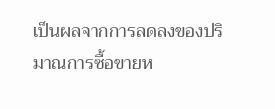เป็นผลจากการลดลงของปริมาณการซื้อขายห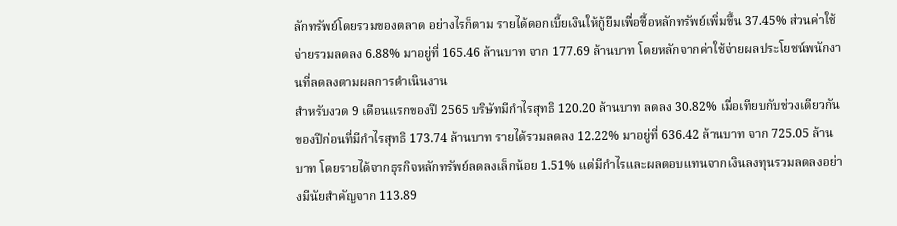ลักทรัพย์โดยรวมของตลาด อย่างไรก็ตาม รายได้ดอกเบี้ยเงินให้กู้ยืมเพื่อซื้อหลักทรัพย์เพิ่มขึ้น 37.45% ส่วนค่าใช้จ่ายรวมลดลง 6.88% มาอยู่ที่ 165.46 ล้านบาท จาก 177.69 ล้านบาท โดยหลักจากค่าใช้จ่ายผลประโยชน์พนักงานที่ลดลงตามผลการดำเนินงาน
สำหรับงวด 9 เดือนแรกของปี 2565 บริษัทมีกำไรสุทธิ 120.20 ล้านบาท ลดลง 30.82% เมื่อเทียบกับช่วงเดียวกันของปีก่อนที่มีกำไรสุทธิ 173.74 ล้านบาท รายได้รวมลดลง 12.22% มาอยู่ที่ 636.42 ล้านบาท จาก 725.05 ล้านบาท โดยรายได้จากธุรกิจหลักทรัพย์ลดลงเล็กน้อย 1.51% แต่มีกำไรและผลตอบแทนจากเงินลงทุนรวมลดลงอย่างมีนัยสำคัญจาก 113.89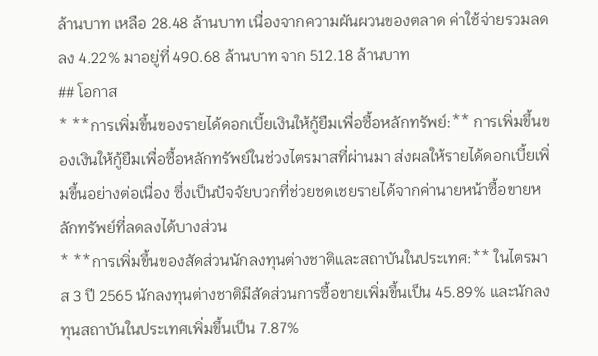ล้านบาท เหลือ 28.48 ล้านบาท เนื่องจากความผันผวนของตลาด ค่าใช้จ่ายรวมลดลง 4.22% มาอยู่ที่ 490.68 ล้านบาท จาก 512.18 ล้านบาท
## โอกาส
* **การเพิ่มขึ้นของรายได้ดอกเบี้ยเงินให้กู้ยืมเพื่อซื้อหลักทรัพย์:** การเพิ่มขึ้นของเงินให้กู้ยืมเพื่อซื้อหลักทรัพย์ในช่วงไตรมาสที่ผ่านมา ส่งผลให้รายได้ดอกเบี้ยเพิ่มขึ้นอย่างต่อเนื่อง ซึ่งเป็นปัจจัยบวกที่ช่วยชดเชยรายได้จากค่านายหน้าซื้อขายหลักทรัพย์ที่ลดลงได้บางส่วน
* **การเพิ่มขึ้นของสัดส่วนนักลงทุนต่างชาติและสถาบันในประเทศ:** ในไตรมาส 3 ปี 2565 นักลงทุนต่างชาติมีสัดส่วนการซื้อขายเพิ่มขึ้นเป็น 45.89% และนักลงทุนสถาบันในประเทศเพิ่มขึ้นเป็น 7.87%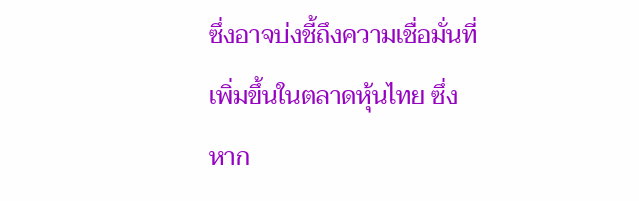ซึ่งอาจบ่งชี้ถึงความเชื่อมั่นที่เพิ่มขึ้นในตลาดหุ้นไทย ซึ่งหาก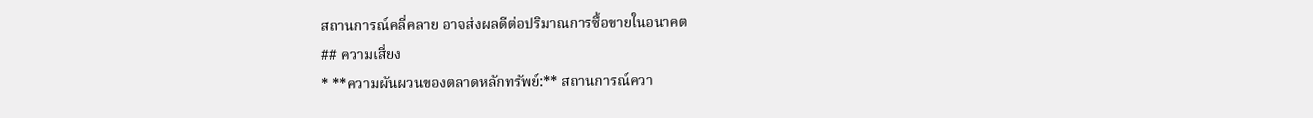สถานการณ์คลี่คลาย อาจส่งผลดีต่อปริมาณการซื้อขายในอนาคต
## ความเสี่ยง
* **ความผันผวนของตลาดหลักทรัพย์:** สถานการณ์ควา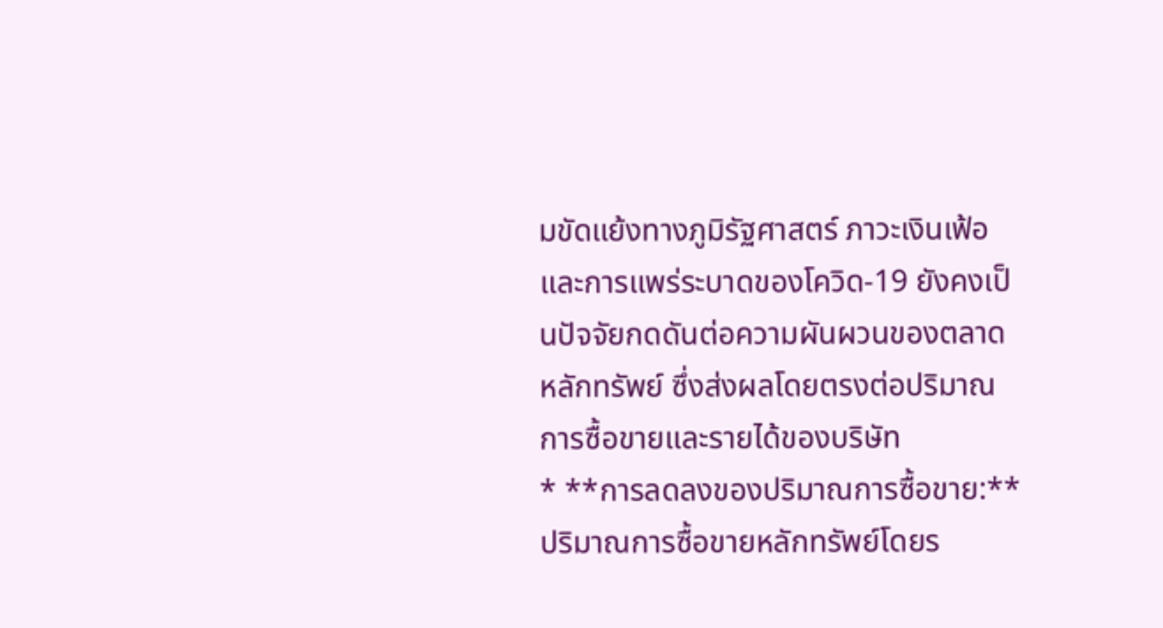มขัดแย้งทางภูมิรัฐศาสตร์ ภาวะเงินเฟ้อ และการแพร่ระบาดของโควิด-19 ยังคงเป็นปัจจัยกดดันต่อความผันผวนของตลาดหลักทรัพย์ ซึ่งส่งผลโดยตรงต่อปริมาณการซื้อขายและรายได้ของบริษัท
* **การลดลงของปริมาณการซื้อขาย:** ปริมาณการซื้อขายหลักทรัพย์โดยร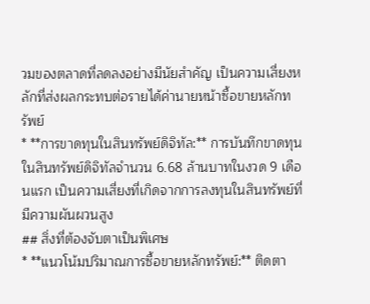วมของตลาดที่ลดลงอย่างมีนัยสำคัญ เป็นความเสี่ยงหลักที่ส่งผลกระทบต่อรายได้ค่านายหน้าซื้อขายหลักทรัพย์
* **การขาดทุนในสินทรัพย์ดิจิทัล:** การบันทึกขาดทุนในสินทรัพย์ดิจิทัลจำนวน 6.68 ล้านบาทในงวด 9 เดือนแรก เป็นความเสี่ยงที่เกิดจากการลงทุนในสินทรัพย์ที่มีความผันผวนสูง
## สิ่งที่ต้องจับตาเป็นพิเศษ
* **แนวโน้มปริมาณการซื้อขายหลักทรัพย์:** ติดตา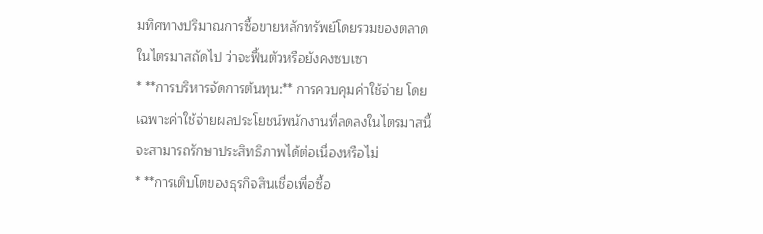มทิศทางปริมาณการซื้อขายหลักทรัพย์โดยรวมของตลาดในไตรมาสถัดไป ว่าจะฟื้นตัวหรือยังคงซบเซา
* **การบริหารจัดการต้นทุน:** การควบคุมค่าใช้จ่าย โดยเฉพาะค่าใช้จ่ายผลประโยชน์พนักงานที่ลดลงในไตรมาสนี้ จะสามารถรักษาประสิทธิภาพได้ต่อเนื่องหรือไม่
* **การเติบโตของธุรกิจสินเชื่อเพื่อซื้อ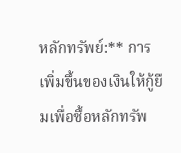หลักทรัพย์:** การเพิ่มขึ้นของเงินให้กู้ยืมเพื่อซื้อหลักทรัพ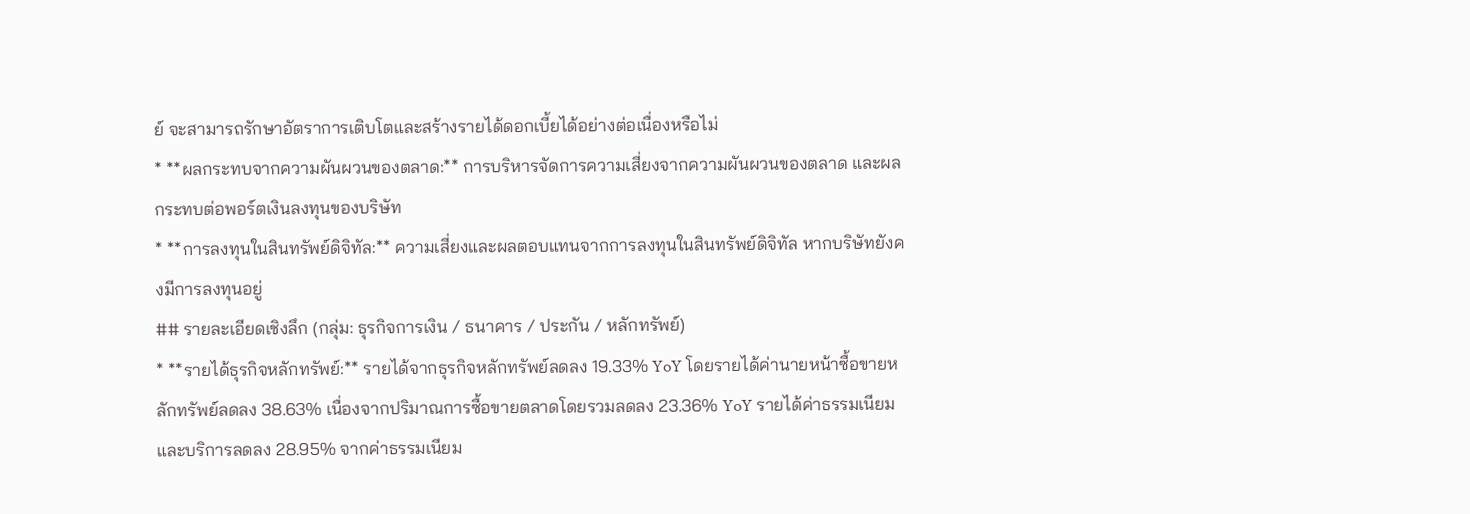ย์ จะสามารถรักษาอัตราการเติบโตและสร้างรายได้ดอกเบี้ยได้อย่างต่อเนื่องหรือไม่
* **ผลกระทบจากความผันผวนของตลาด:** การบริหารจัดการความเสี่ยงจากความผันผวนของตลาด และผลกระทบต่อพอร์ตเงินลงทุนของบริษัท
* **การลงทุนในสินทรัพย์ดิจิทัล:** ความเสี่ยงและผลตอบแทนจากการลงทุนในสินทรัพย์ดิจิทัล หากบริษัทยังคงมีการลงทุนอยู่
## รายละเอียดเชิงลึก (กลุ่ม: ธุรกิจการเงิน / ธนาคาร / ประกัน / หลักทรัพย์)
* **รายได้ธุรกิจหลักทรัพย์:** รายได้จากธุรกิจหลักทรัพย์ลดลง 19.33% YoY โดยรายได้ค่านายหน้าซื้อขายหลักทรัพย์ลดลง 38.63% เนื่องจากปริมาณการซื้อขายตลาดโดยรวมลดลง 23.36% YoY รายได้ค่าธรรมเนียมและบริการลดลง 28.95% จากค่าธรรมเนียม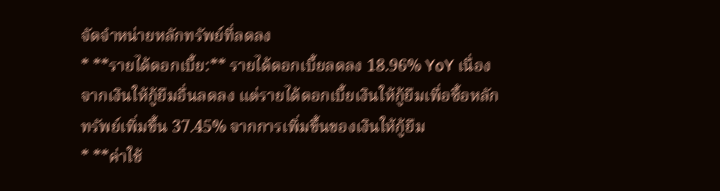จัดจำหน่ายหลักทรัพย์ที่ลดลง
* **รายได้ดอกเบี้ย:** รายได้ดอกเบี้ยลดลง 18.96% YoY เนื่องจากเงินให้กู้ยืมอื่นลดลง แต่รายได้ดอกเบี้ยเงินให้กู้ยืมเพื่อซื้อหลักทรัพย์เพิ่มขึ้น 37.45% จากการเพิ่มขึ้นของเงินให้กู้ยืม
* **ค่าใช้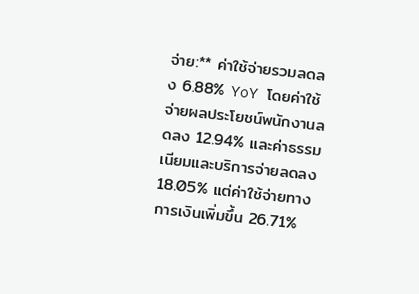จ่าย:** ค่าใช้จ่ายรวมลดลง 6.88% YoY โดยค่าใช้จ่ายผลประโยชน์พนักงานลดลง 12.94% และค่าธรรมเนียมและบริการจ่ายลดลง 18.05% แต่ค่าใช้จ่ายทางการเงินเพิ่มขึ้น 26.71%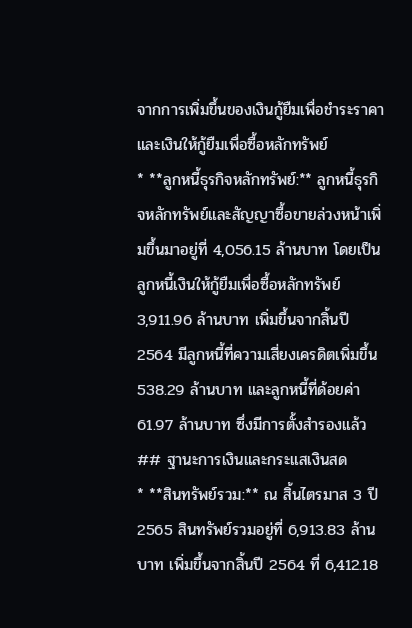จากการเพิ่มขึ้นของเงินกู้ยืมเพื่อชำระราคาและเงินให้กู้ยืมเพื่อซื้อหลักทรัพย์
* **ลูกหนี้ธุรกิจหลักทรัพย์:** ลูกหนี้ธุรกิจหลักทรัพย์และสัญญาซื้อขายล่วงหน้าเพิ่มขึ้นมาอยู่ที่ 4,056.15 ล้านบาท โดยเป็นลูกหนี้เงินให้กู้ยืมเพื่อซื้อหลักทรัพย์ 3,911.96 ล้านบาท เพิ่มขึ้นจากสิ้นปี 2564 มีลูกหนี้ที่ความเสี่ยงเครดิตเพิ่มขึ้น 538.29 ล้านบาท และลูกหนี้ที่ด้อยค่า 61.97 ล้านบาท ซึ่งมีการตั้งสำรองแล้ว
## ฐานะการเงินและกระแสเงินสด
* **สินทรัพย์รวม:** ณ สิ้นไตรมาส 3 ปี 2565 สินทรัพย์รวมอยู่ที่ 6,913.83 ล้านบาท เพิ่มขึ้นจากสิ้นปี 2564 ที่ 6,412.18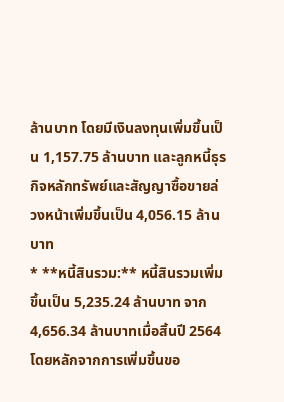ล้านบาท โดยมีเงินลงทุนเพิ่มขึ้นเป็น 1,157.75 ล้านบาท และลูกหนี้ธุรกิจหลักทรัพย์และสัญญาซื้อขายล่วงหน้าเพิ่มขึ้นเป็น 4,056.15 ล้านบาท
* **หนี้สินรวม:** หนี้สินรวมเพิ่มขึ้นเป็น 5,235.24 ล้านบาท จาก 4,656.34 ล้านบาทเมื่อสิ้นปี 2564 โดยหลักจากการเพิ่มขึ้นขอ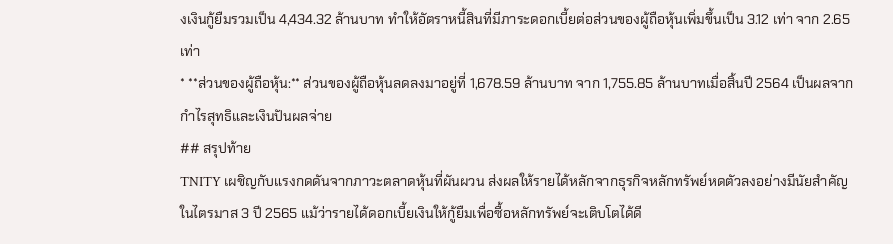งเงินกู้ยืมรวมเป็น 4,434.32 ล้านบาท ทำให้อัตราหนี้สินที่มีภาระดอกเบี้ยต่อส่วนของผู้ถือหุ้นเพิ่มขึ้นเป็น 3.12 เท่า จาก 2.65 เท่า
* **ส่วนของผู้ถือหุ้น:** ส่วนของผู้ถือหุ้นลดลงมาอยู่ที่ 1,678.59 ล้านบาท จาก 1,755.85 ล้านบาทเมื่อสิ้นปี 2564 เป็นผลจากกำไรสุทธิและเงินปันผลจ่าย
## สรุปท้าย
TNITY เผชิญกับแรงกดดันจากภาวะตลาดหุ้นที่ผันผวน ส่งผลให้รายได้หลักจากธุรกิจหลักทรัพย์หดตัวลงอย่างมีนัยสำคัญในไตรมาส 3 ปี 2565 แม้ว่ารายได้ดอกเบี้ยเงินให้กู้ยืมเพื่อซื้อหลักทรัพย์จะเติบโตได้ดี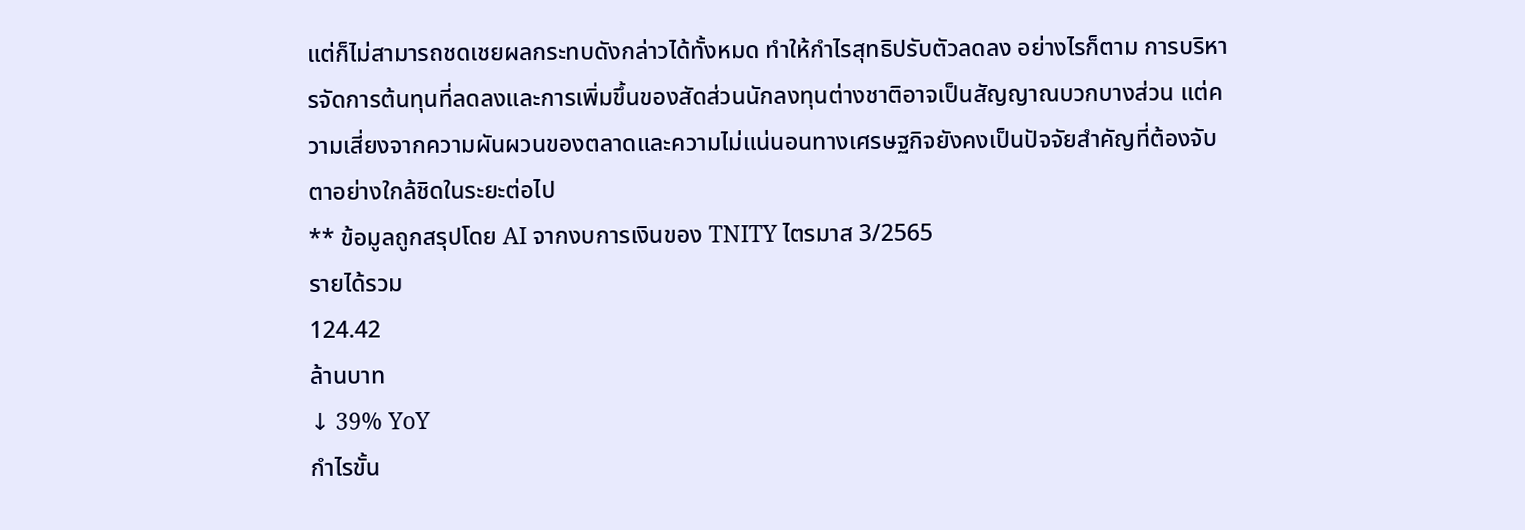แต่ก็ไม่สามารถชดเชยผลกระทบดังกล่าวได้ทั้งหมด ทำให้กำไรสุทธิปรับตัวลดลง อย่างไรก็ตาม การบริหารจัดการต้นทุนที่ลดลงและการเพิ่มขึ้นของสัดส่วนนักลงทุนต่างชาติอาจเป็นสัญญาณบวกบางส่วน แต่ความเสี่ยงจากความผันผวนของตลาดและความไม่แน่นอนทางเศรษฐกิจยังคงเป็นปัจจัยสำคัญที่ต้องจับตาอย่างใกล้ชิดในระยะต่อไป
** ข้อมูลถูกสรุปโดย AI จากงบการเงินของ TNITY ไตรมาส 3/2565
รายได้รวม
124.42
ล้านบาท
↓ 39% YoY
กำไรขั้น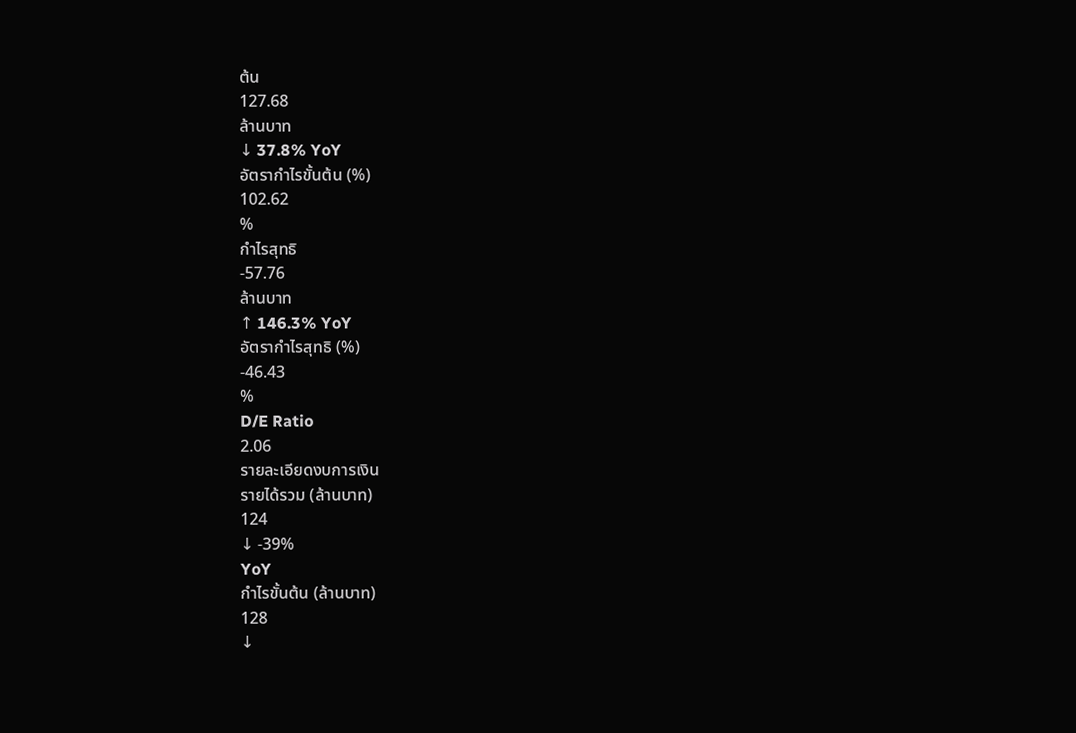ต้น
127.68
ล้านบาท
↓ 37.8% YoY
อัตรากำไรขั้นต้น (%)
102.62
%
กำไรสุทธิ
-57.76
ล้านบาท
↑ 146.3% YoY
อัตรากำไรสุทธิ (%)
-46.43
%
D/E Ratio
2.06
รายละเอียดงบการเงิน
รายได้รวม (ล้านบาท)
124
↓ -39%
YoY
กำไรขั้นต้น (ล้านบาท)
128
↓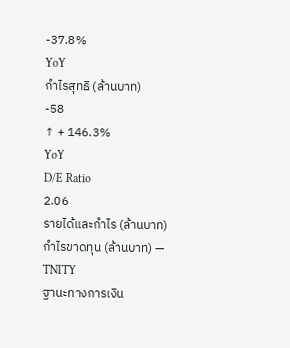-37.8%
YoY
กำไรสุทธิ (ล้านบาท)
-58
↑ + 146.3%
YoY
D/E Ratio
2.06
รายได้และกำไร (ล้านบาท)
กำไรขาดทุน (ล้านบาท) — TNITY
ฐานะทางการเงิน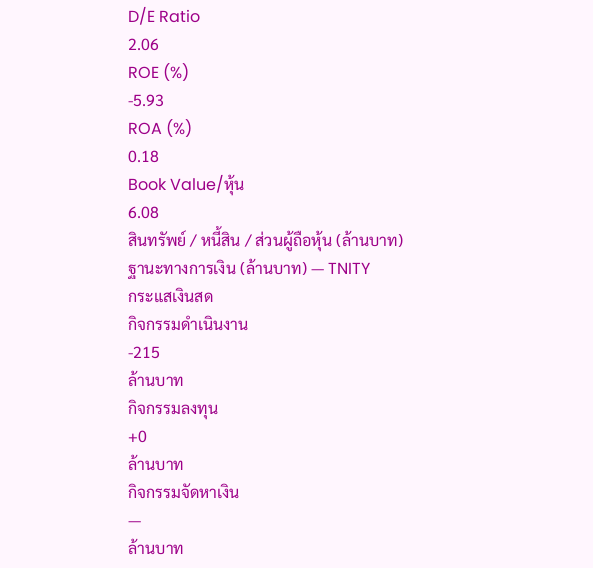D/E Ratio
2.06
ROE (%)
-5.93
ROA (%)
0.18
Book Value/หุ้น
6.08
สินทรัพย์ / หนี้สิน / ส่วนผู้ถือหุ้น (ล้านบาท)
ฐานะทางการเงิน (ล้านบาท) — TNITY
กระแสเงินสด
กิจกรรมดำเนินงาน
-215
ล้านบาท
กิจกรรมลงทุน
+0
ล้านบาท
กิจกรรมจัดหาเงิน
—
ล้านบาท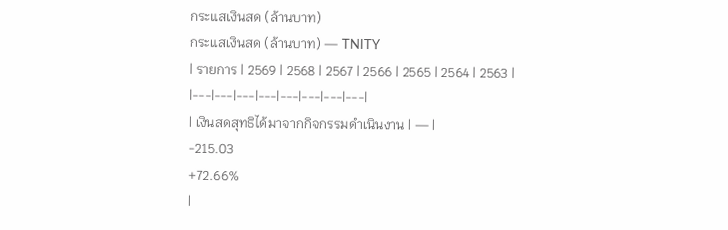กระแสเงินสด (ล้านบาท)
กระแสเงินสด (ล้านบาท) — TNITY
| รายการ | 2569 | 2568 | 2567 | 2566 | 2565 | 2564 | 2563 |
|---|---|---|---|---|---|---|---|
| เงินสดสุทธิได้มาจากกิจกรรมดำเนินงาน | — |
-215.03
+72.66%
|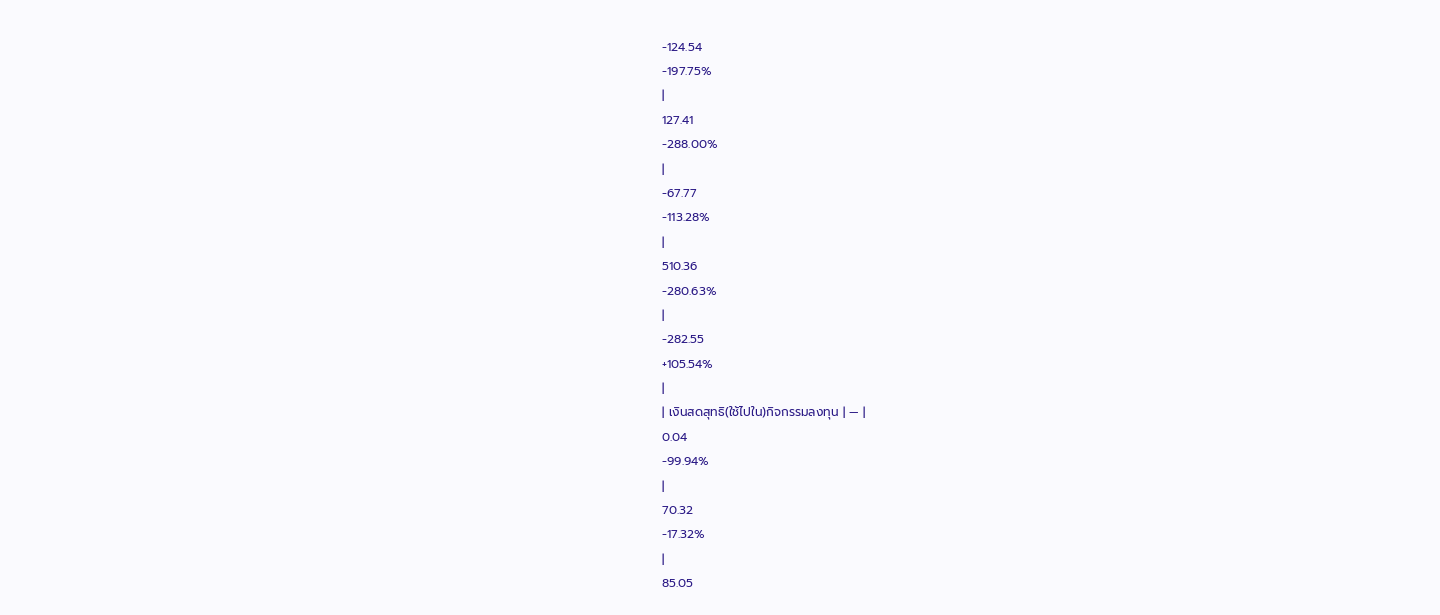-124.54
-197.75%
|
127.41
-288.00%
|
-67.77
-113.28%
|
510.36
-280.63%
|
-282.55
+105.54%
|
| เงินสดสุทธิ(ใช้ไปใน)กิจกรรมลงทุน | — |
0.04
-99.94%
|
70.32
-17.32%
|
85.05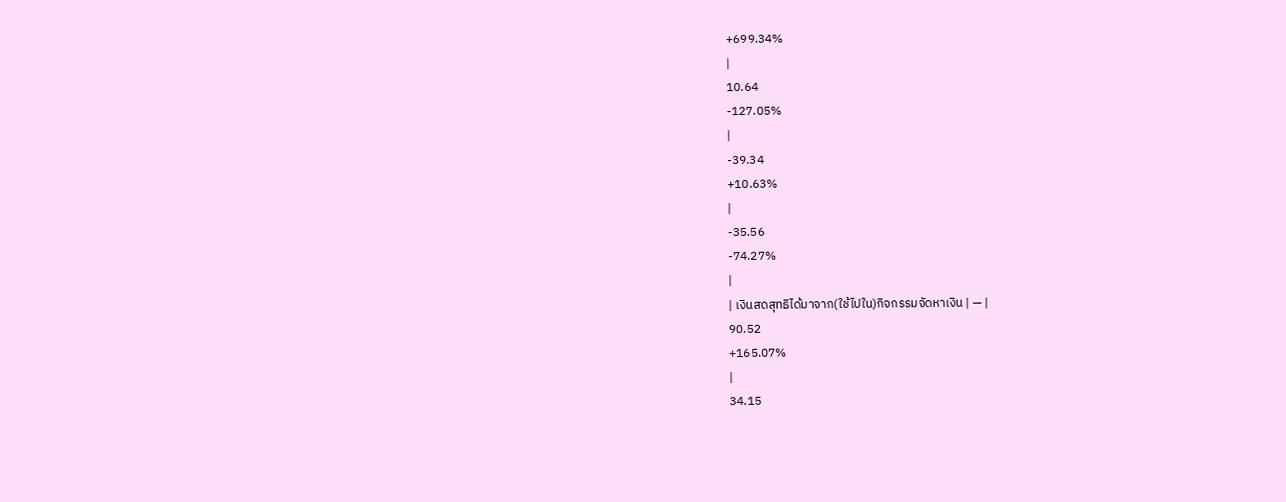+699.34%
|
10.64
-127.05%
|
-39.34
+10.63%
|
-35.56
-74.27%
|
| เงินสดสุทธิได้มาจาก(ใช้ไปใน)กิจกรรมจัดหาเงิน | — |
90.52
+165.07%
|
34.15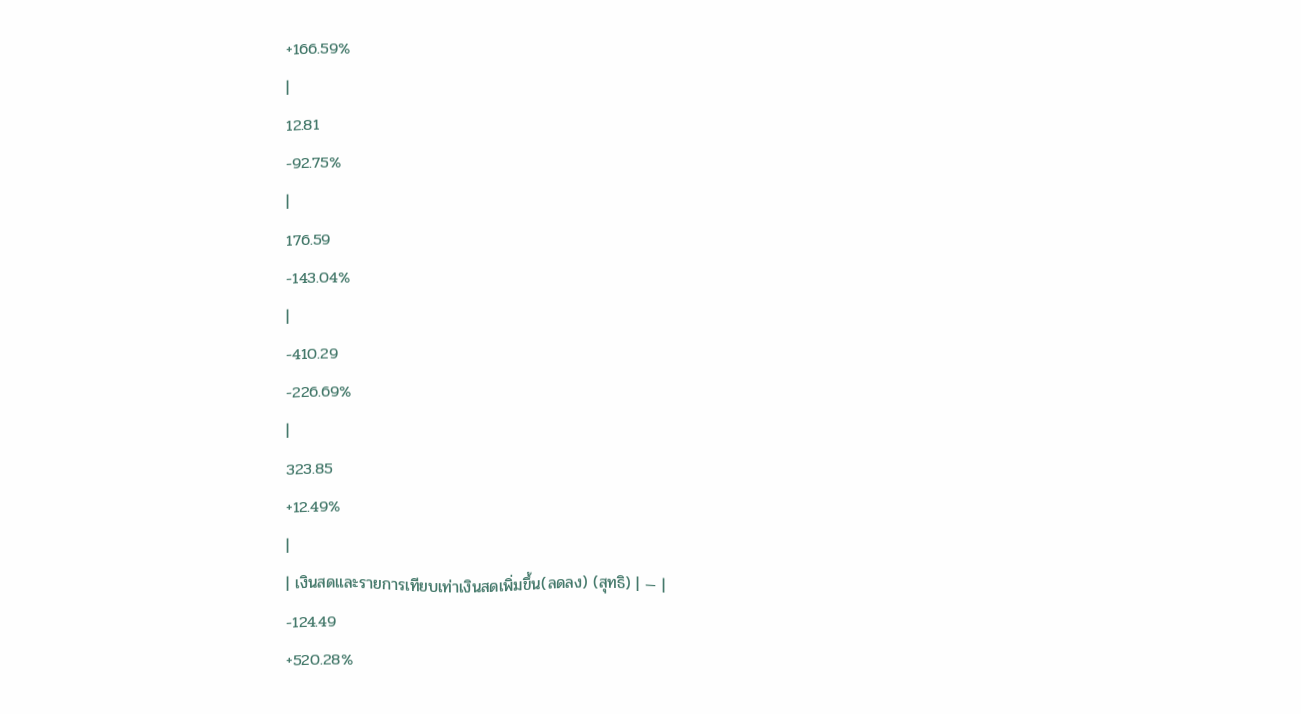+166.59%
|
12.81
-92.75%
|
176.59
-143.04%
|
-410.29
-226.69%
|
323.85
+12.49%
|
| เงินสดและรายการเทียบเท่าเงินสดเพิ่มขึ้น(ลดลง) (สุทธิ) | — |
-124.49
+520.28%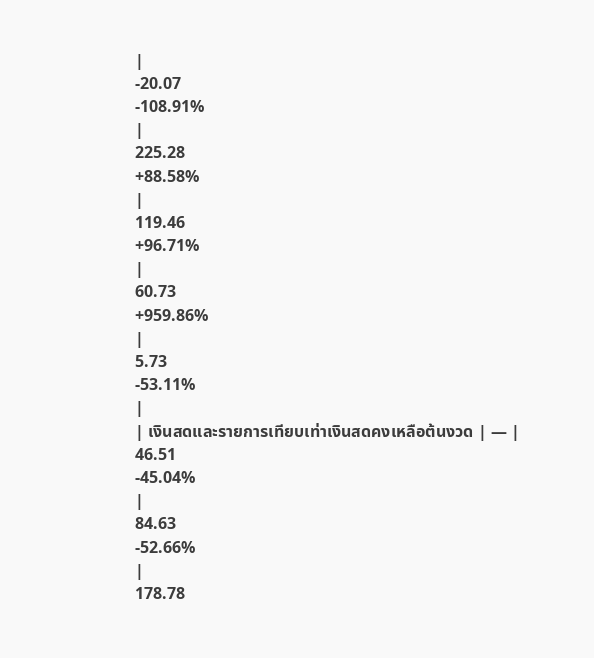|
-20.07
-108.91%
|
225.28
+88.58%
|
119.46
+96.71%
|
60.73
+959.86%
|
5.73
-53.11%
|
| เงินสดและรายการเทียบเท่าเงินสดคงเหลือต้นงวด | — |
46.51
-45.04%
|
84.63
-52.66%
|
178.78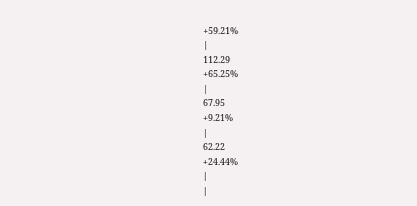+59.21%
|
112.29
+65.25%
|
67.95
+9.21%
|
62.22
+24.44%
|
|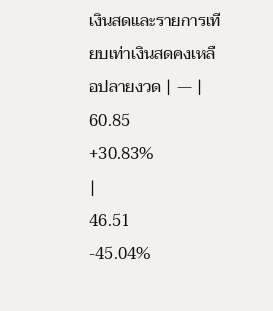เงินสดและรายการเทียบเท่าเงินสดคงเหลือปลายงวด | — |
60.85
+30.83%
|
46.51
-45.04%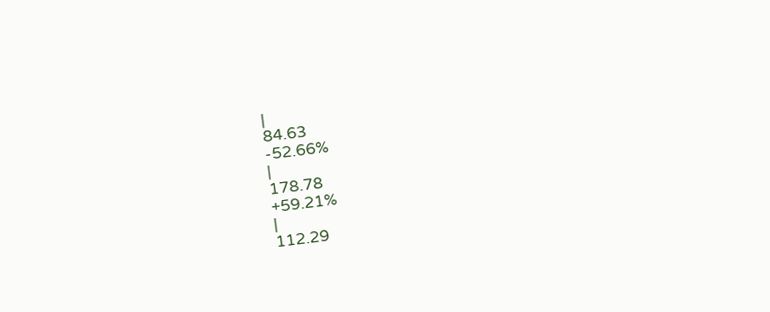|
84.63
-52.66%
|
178.78
+59.21%
|
112.29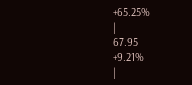+65.25%
|
67.95
+9.21%
|